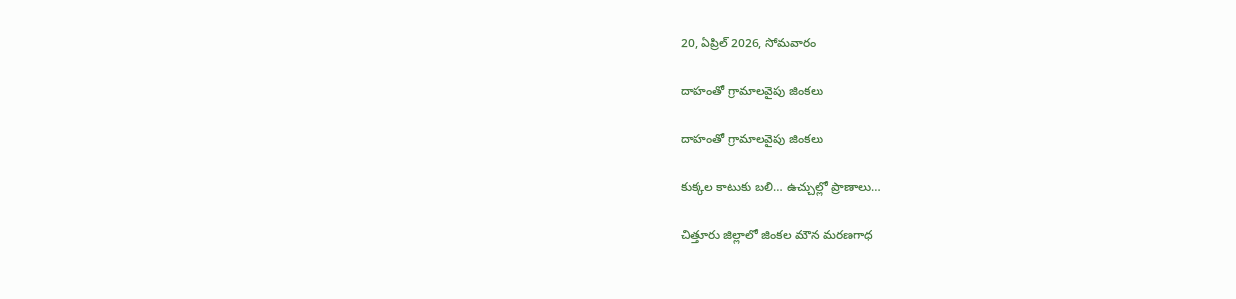20, ఏప్రిల్ 2026, సోమవారం

దాహంతో గ్రామాలవైపు జింకలు

దాహంతో గ్రామాలవైపు జింకలు

కుక్కల కాటుకు బలి… ఉచ్చుల్లో ప్రాణాలు…

చిత్తూరు జిల్లాలో జింకల మౌన మరణగాధ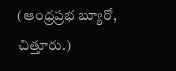(ఆంధ్రప్రభ బ్యూరో, చిత్తూరు.)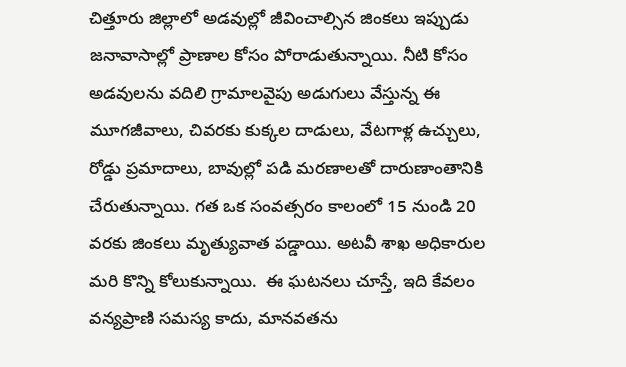చిత్తూరు జిల్లాలో అడవుల్లో జీవించాల్సిన జింకలు ఇప్పుడు జనావాసాల్లో ప్రాణాల కోసం పోరాడుతున్నాయి. నీటి కోసం అడవులను వదిలి గ్రామాలవైపు అడుగులు వేస్తున్న ఈ మూగజీవాలు, చివరకు కుక్కల దాడులు, వేటగాళ్ల ఉచ్చులు, రోడ్డు ప్రమాదాలు, బావుల్లో పడి మరణాలతో దారుణాంతానికి చేరుతున్నాయి. గత ఒక సంవత్సరం కాలంలో 15 నుండి 20 వరకు జింకలు మృత్యువాత పడ్డాయి. అటవీ శాఖ అధికారుల మరి కొన్ని కోలుకున్నాయి.  ఈ ఘటనలు చూస్తే, ఇది కేవలం వన్యప్రాణి సమస్య కాదు, మానవతను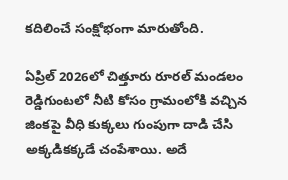కదిలించే సంక్షోభంగా మారుతోంది.

ఏప్రిల్ 2026లో చిత్తూరు రూరల్ మండలం రెడ్డిగుంటలో నీటి కోసం గ్రామంలోకి వచ్చిన జింకపై వీధి కుక్కలు గుంపుగా దాడి చేసి అక్కడికక్కడే చంపేశాయి. అదే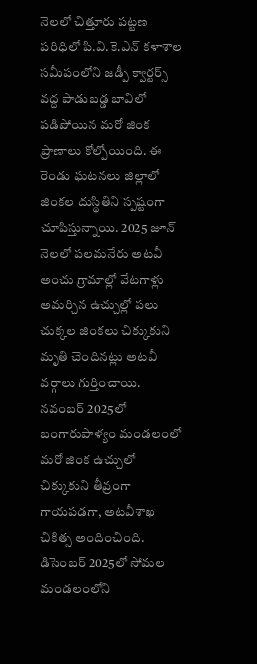నెలలో చిత్తూరు పట్టణ పరిధిలో పి.వి.కె.ఎన్ కళాశాల సమీపంలోని జడ్పీ క్వార్టర్స్ వద్ద పాడుబడ్డ బావిలో పడిపోయిన మరో జింక ప్రాణాలు కోల్పోయింది. ఈ రెండు ఘటనలు జిల్లాలో జింకల దుస్థితిని స్పష్టంగా చూపిస్తున్నాయి. 2025 జూన్ నెలలో పలమనేరు అటవీ అంచు గ్రామాల్లో వేటగాళ్లు అమర్చిన ఉచ్చుల్లో పలు చుక్కల జింకలు చిక్కుకుని మృతి చెందినట్లు అటవీ వర్గాలు గుర్తించాయి. నవంబర్ 2025లో బంగారుపాళ్యం మండలంలో మరో జింక ఉచ్చులో చిక్కుకుని తీవ్రంగా గాయపడగా, అటవీశాఖ చికిత్స అందించింది. డిసెంబర్ 2025లో సోమల మండలంలోని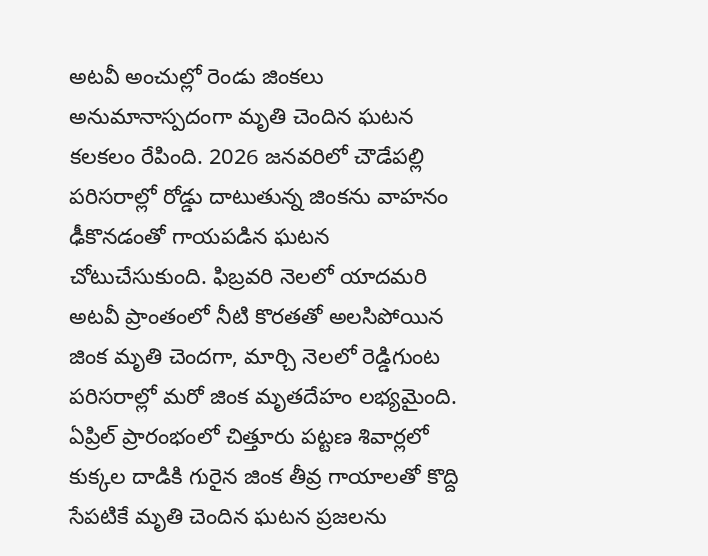అటవీ అంచుల్లో రెండు జింకలు అనుమానాస్పదంగా మృతి చెందిన ఘటన కలకలం రేపింది. 2026 జనవరిలో చౌడేపల్లి పరిసరాల్లో రోడ్డు దాటుతున్న జింకను వాహనం ఢీకొనడంతో గాయపడిన ఘటన చోటుచేసుకుంది. ఫిబ్రవరి నెలలో యాదమరి అటవీ ప్రాంతంలో నీటి కొరతతో అలసిపోయిన జింక మృతి చెందగా, మార్చి నెలలో రెడ్డిగుంట పరిసరాల్లో మరో జింక మృతదేహం లభ్యమైంది. ఏప్రిల్ ప్రారంభంలో చిత్తూరు పట్టణ శివార్లలో కుక్కల దాడికి గురైన జింక తీవ్ర గాయాలతో కొద్ది సేపటికే మృతి చెందిన ఘటన ప్రజలను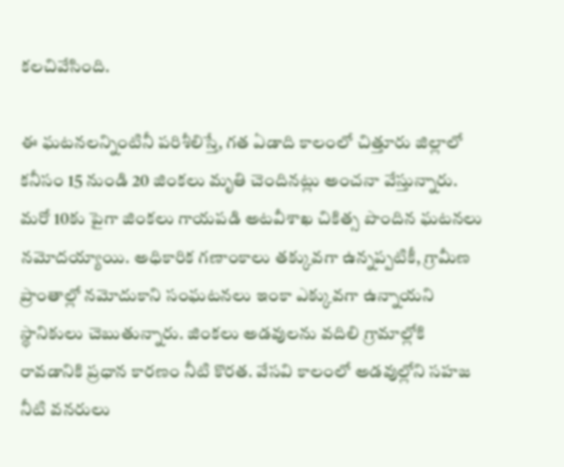కలచివేసింది.

ఈ ఘటనలన్నింటినీ పరిశీలిస్తే, గత ఏడాది కాలంలో చిత్తూరు జిల్లాలో కనీసం 15 నుండి 20 జింకలు మృతి చెందినట్లు అంచనా వేస్తున్నారు. మరో 10కు పైగా జింకలు గాయపడి అటవీశాఖ చికిత్స పొందిన ఘటనలు నమోదయ్యాయి. అధికారిక గణాంకాలు తక్కువగా ఉన్నప్పటికీ, గ్రామీణ ప్రాంతాల్లో నమోదుకాని సంఘటనలు ఇంకా ఎక్కువగా ఉన్నాయని స్థానికులు చెబుతున్నారు. జింకలు అడవులను వదిలి గ్రామాల్లోకి రావడానికి ప్రధాన కారణం నీటి కొరత. వేసవి కాలంలో అడవుల్లోని సహజ నీటి వనరులు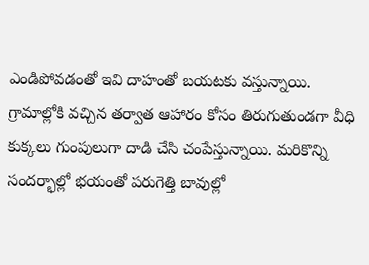ఎండిపోవడంతో ఇవి దాహంతో బయటకు వస్తున్నాయి. గ్రామాల్లోకి వచ్చిన తర్వాత ఆహారం కోసం తిరుగుతుండగా వీధి కుక్కలు గుంపులుగా దాడి చేసి చంపేస్తున్నాయి. మరికొన్ని సందర్భాల్లో భయంతో పరుగెత్తి బావుల్లో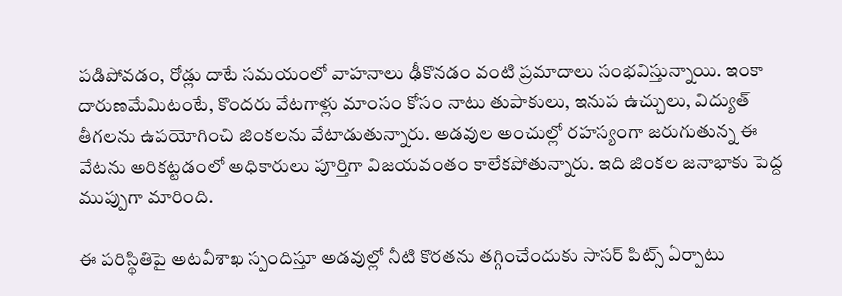పడిపోవడం, రోడ్లు దాటే సమయంలో వాహనాలు ఢీకొనడం వంటి ప్రమాదాలు సంభవిస్తున్నాయి. ఇంకా దారుణమేమిటంటే, కొందరు వేటగాళ్లు మాంసం కోసం నాటు తుపాకులు, ఇనుప ఉచ్చులు, విద్యుత్ తీగలను ఉపయోగించి జింకలను వేటాడుతున్నారు. అడవుల అంచుల్లో రహస్యంగా జరుగుతున్న ఈ వేటను అరికట్టడంలో అధికారులు పూర్తిగా విజయవంతం కాలేకపోతున్నారు. ఇది జింకల జనాభాకు పెద్ద ముప్పుగా మారింది.

ఈ పరిస్థితిపై అటవీశాఖ స్పందిస్తూ అడవుల్లో నీటి కొరతను తగ్గించేందుకు సాసర్ పిట్స్ ఏర్పాటు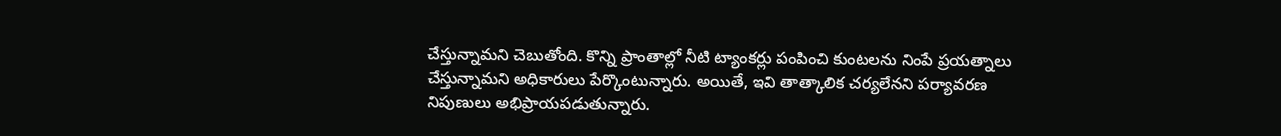చేస్తున్నామని చెబుతోంది. కొన్ని ప్రాంతాల్లో నీటి ట్యాంకర్లు పంపించి కుంటలను నింపే ప్రయత్నాలు చేస్తున్నామని అధికారులు పేర్కొంటున్నారు. అయితే, ఇవి తాత్కాలిక చర్యలేనని పర్యావరణ నిపుణులు అభిప్రాయపడుతున్నారు.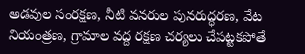అడవుల సంరక్షణ, నీటి వనరుల పునరుద్ధరణ, వేట నియంత్రణ, గ్రామాల వద్ద రక్షణ చర్యలు చేపట్టకపోతే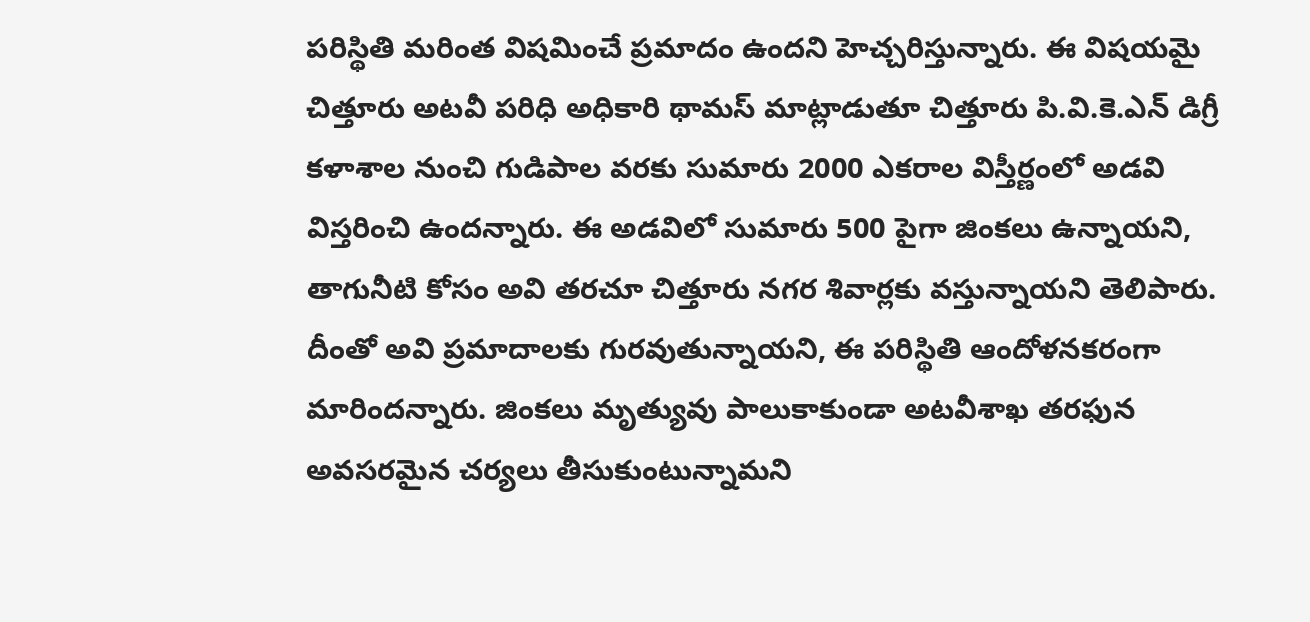పరిస్థితి మరింత విషమించే ప్రమాదం ఉందని హెచ్చరిస్తున్నారు. ఈ విషయమై చిత్తూరు అటవీ పరిధి అధికారి థామస్ మాట్లాడుతూ చిత్తూరు పి.వి.కె.ఎన్ డిగ్రీ కళాశాల నుంచి గుడిపాల వరకు సుమారు 2000 ఎకరాల విస్తీర్ణంలో అడవి విస్తరించి ఉందన్నారు. ఈ అడవిలో సుమారు 500 పైగా జింకలు ఉన్నాయని, తాగునీటి కోసం అవి తరచూ చిత్తూరు నగర శివార్లకు వస్తున్నాయని తెలిపారు. దీంతో అవి ప్రమాదాలకు గురవుతున్నాయని, ఈ పరిస్థితి ఆందోళనకరంగా మారిందన్నారు. జింకలు మృత్యువు పాలుకాకుండా అటవీశాఖ తరఫున అవసరమైన చర్యలు తీసుకుంటున్నామని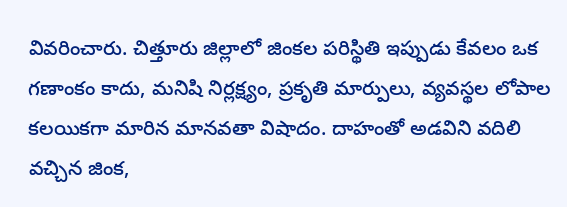వివరించారు. చిత్తూరు జిల్లాలో జింకల పరిస్థితి ఇప్పుడు కేవలం ఒక గణాంకం కాదు, మనిషి నిర్లక్ష్యం, ప్రకృతి మార్పులు, వ్యవస్థల లోపాల కలయికగా మారిన మానవతా విషాదం. దాహంతో అడవిని వదిలి వచ్చిన జింక,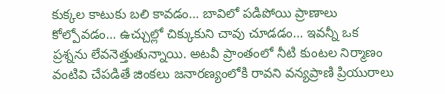కుక్కల కాటుకు బలి కావడం… బావిలో పడిపోయి ప్రాణాలు కోల్పోవడం… ఉచ్చుల్లో చిక్కుకుని చావు చూడడం… ఇవన్నీ ఒక ప్రశ్నను లేవనెత్తుతున్నాయి. అటవీ ప్రాంతంలో నీటి కుంటల నిర్మాణం వంటివి చేపడితే జింకలు జనారణ్యంలోకి రావని వన్యప్రాణి ప్రియురాలు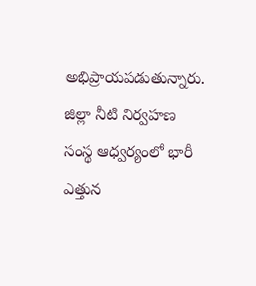అభిప్రాయపడుతున్నారు. జిల్లా నీటి నిర్వహణ సంస్థ ఆధ్వర్యంలో భారీ ఎత్తున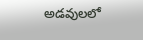అడవులలో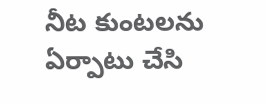నీట కుంటలను ఏర్పాటు చేసి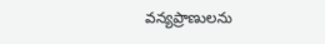వన్యప్రాణులను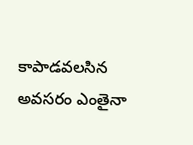కాపాడవలసిన అవసరం ఎంతైనా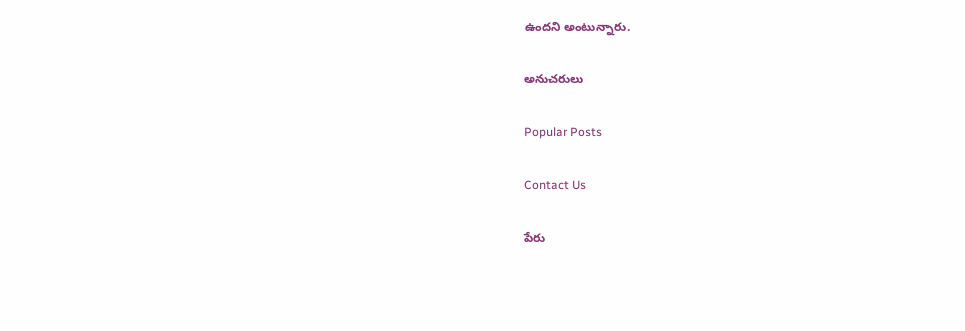ఉందని అంటున్నారు.

అనుచరులు

Popular Posts

Contact Us

పేరు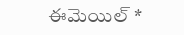ఈమెయిల్‌ *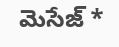మెసేజ్‌ *